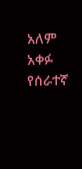አለም አቀፉ የሰራተኛ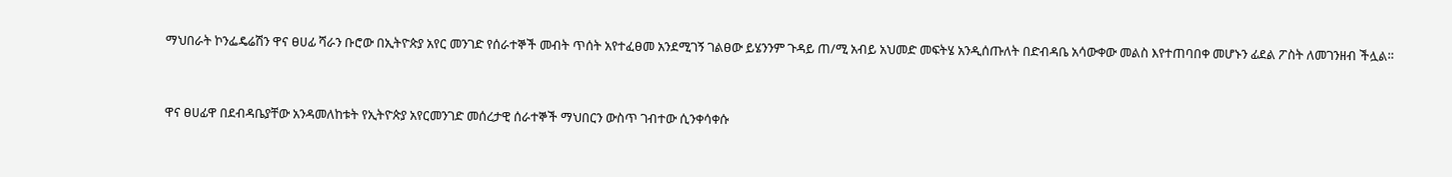ማህበራት ኮንፌዴሬሽን ዋና ፀሀፊ ሻራን ቡሮው በኢትዮጵያ አየር መንገድ የሰራተኞች መብት ጥሰት አየተፈፀመ አንደሚገኝ ገልፀው ይሄንንም ጉዳይ ጠ/ሚ አብይ አህመድ መፍትሄ አንዲሰጡለት በድብዳቤ አሳውቀው መልስ እየተጠባበቀ መሆኑን ፊደል ፖስት ለመገንዘብ ችሏል።


ዋና ፀሀፊዋ በደብዳቤያቸው አንዳመለከቱት የኢትዮጵያ አየርመንገድ መሰረታዊ ሰራተኞች ማህበርን ውስጥ ገብተው ሲንቀሳቀሱ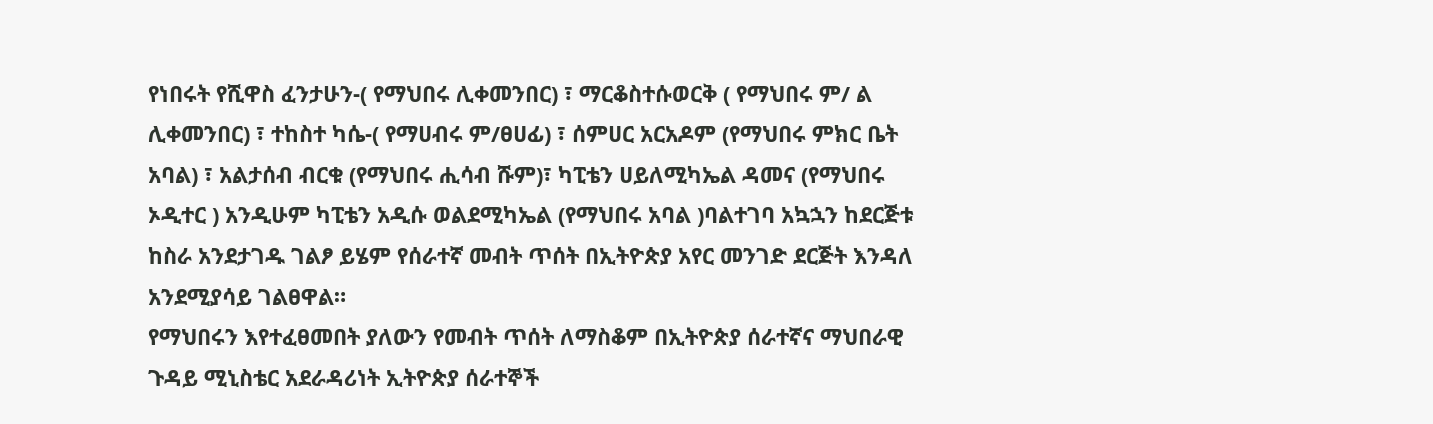የነበሩት የሺዋስ ፈንታሁን-( የማህበሩ ሊቀመንበር) ፣ ማርቆስተሱወርቅ ( የማህበሩ ም/ ል ሊቀመንበር) ፣ ተከስተ ካሴ-( የማሀብሩ ም/ፀሀፊ) ፣ ሰምሀር አርአዶም (የማህበሩ ምክር ቤት አባል) ፣ አልታሰብ ብርቁ (የማህበሩ ሒሳብ ሹም)፣ ካፒቴን ሀይለሚካኤል ዳመና (የማህበሩ ኦዲተር ) አንዲሁም ካፒቴን አዲሱ ወልደሚካኤል (የማህበሩ አባል )ባልተገባ አኳኋን ከደርጅቱ ከስራ አንደታገዱ ገልፆ ይሄም የሰራተኛ መብት ጥሰት በኢትዮጵያ አየር መንገድ ደርጅት እንዳለ አንደሚያሳይ ገልፀዋል።
የማህበሩን እየተፈፀመበት ያለውን የመብት ጥሰት ለማስቆም በኢትዮጵያ ሰራተኛና ማህበራዊ ጉዳይ ሚኒስቴር አደራዳሪነት ኢትዮጵያ ሰራተኞች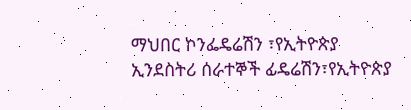ማህበር ኮንፌዴሬሽን ፣የኢትዮጵያ ኢንደስትሪ ሰራተኞች ፊዴሬሽን፣የኢትዮጵያ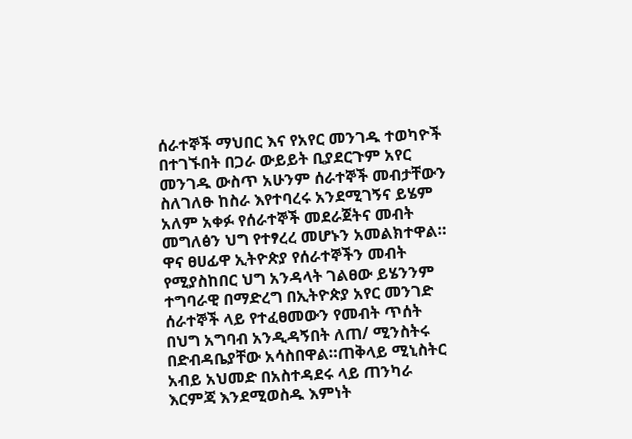ሰራተኞች ማህበር እና የአየር መንገዱ ተወካዮች በተገኙበት በጋራ ውይይት ቢያደርጉም አየር መንገዱ ውስጥ አሁንም ሰራተኞች መብታቸውን ስለገለፁ ከስራ እየተባረሩ አንደሚገኝና ይሄም አለም አቀፉ የሰራተኞች መደራጀትና መብት መግለፅን ህግ የተፃረረ መሆኑን አመልክተዋል።
ዋና ፀሀፊዋ ኢትዮጵያ የሰራተኞችን መብት የሚያስከበር ህግ አንዳላት ገልፀው ይሄንንም ተግባራዊ በማድረግ በኢትዮጵያ አየር መንገድ ሰራተኞች ላይ የተፈፀመውን የመብት ጥሰት በህግ አግባብ አንዲዳኝበት ለጠ/ ሚንስትሩ በድብዳቤያቸው አሳስበዋል።ጠቅላይ ሚኒስትር አብይ አህመድ በአስተዳደሩ ላይ ጠንካራ እርምጃ እንደሚወስዱ እምነት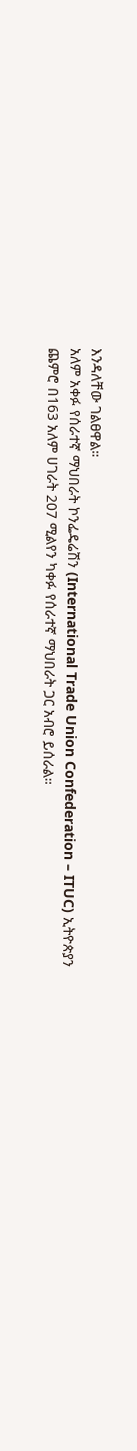እንዳለቸው ገልፀዋል።
አለም አቀፉ የሰራተኛ ማህበራት ኮንፌዴሬሽን (International Trade Union Confederation – ITUC) ኢትዮጵያን ጨምሮ በ163 አለም ሀገራት 207 ሚልየን ካቀፉ የሰራተኛ ማህበራት ጋር አብሮ ይሰራል።